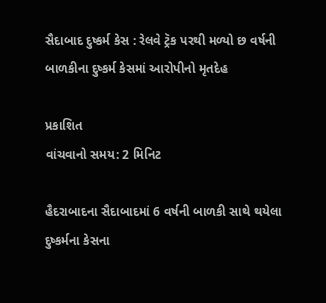સૈદાબાદ દુષ્કર્મ કેસ : રેલવે ટ્રૅક પરથી મળ્યો છ વર્ષની બાળકીના દુષ્કર્મ કેસમાં આરોપીનો મૃતદેહ

પ્રકાશિત
વાંચવાનો સમય: 2 મિનિટ

હૈદરાબાદના સૈદાબાદમાં 6 વર્ષની બાળકી સાથે થયેલા દુષ્કર્મના કેસના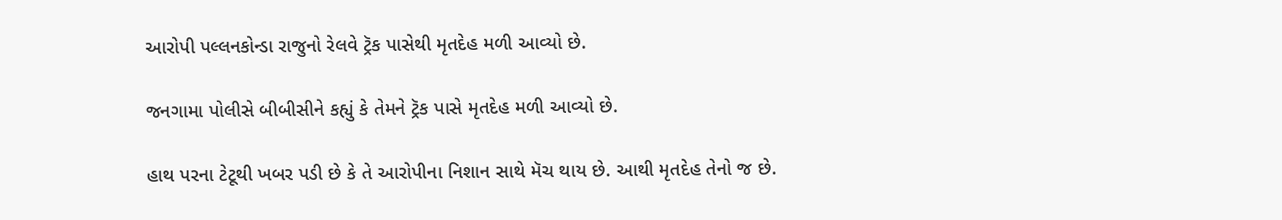આરોપી પલ્લનકોન્ડા રાજુનો રેલવે ટ્રૅક પાસેથી મૃતદેહ મળી આવ્યો છે.

જનગામા પોલીસે બીબીસીને કહ્યું કે તેમને ટ્રૅક પાસે મૃતદેહ મળી આવ્યો છે.

હાથ પરના ટેટૂથી ખબર પડી છે કે તે આરોપીના નિશાન સાથે મૅચ થાય છે. આથી મૃતદેહ તેનો જ છે.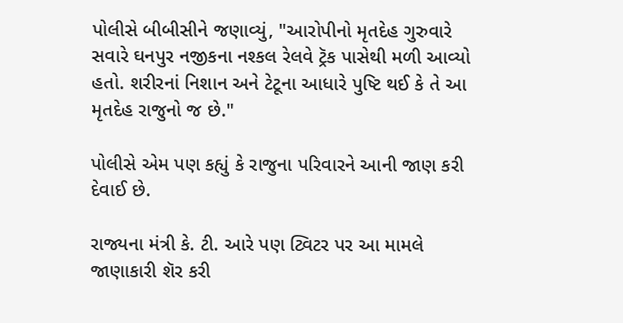પોલીસે બીબીસીને જણાવ્યું, "આરોપીનો મૃતદેહ ગુરુવારે સવારે ઘનપુર નજીકના નશ્કલ રેલવે ટ્રૅક પાસેથી મળી આવ્યો હતો. શરીરનાં નિશાન અને ટેટૂના આધારે પુષ્ટિ થઈ કે તે આ મૃતદેહ રાજુનો જ છે."

પોલીસે એમ પણ કહ્યું કે રાજુના પરિવારને આની જાણ કરી દેવાઈ છે.

રાજ્યના મંત્રી કે. ટી. આરે પણ ટ્વિટર પર આ મામલે જાણાકારી શૅર કરી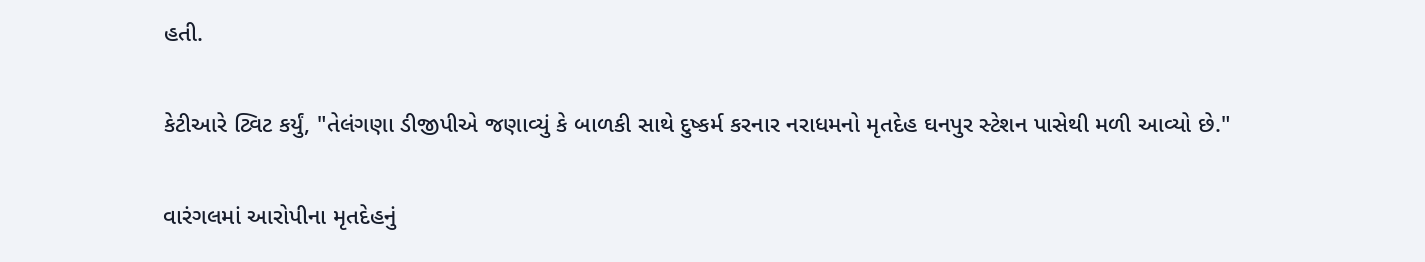હતી.

કેટીઆરે ટ્વિટ કર્યું, "તેલંગણા ડીજીપીએ જણાવ્યું કે બાળકી સાથે દુષ્કર્મ કરનાર નરાધમનો મૃતદેહ ઘનપુર સ્ટેશન પાસેથી મળી આવ્યો છે."

વારંગલમાં આરોપીના મૃતદેહનું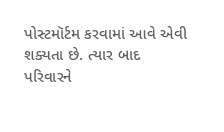પોસ્ટમૉર્ટમ કરવામાં આવે એવી શક્યતા છે. ત્યાર બાદ પરિવારને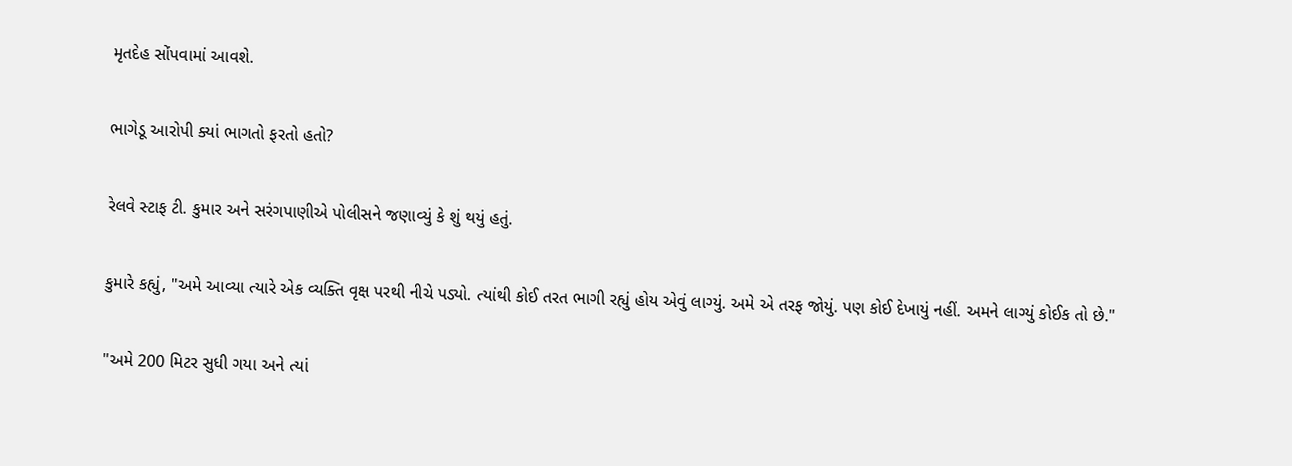મૃતદેહ સોંપવામાં આવશે.

ભાગેડૂ આરોપી ક્યાં ભાગતો ફરતો હતો?

રેલવે સ્ટાફ ટી. કુમાર અને સરંગપાણીએ પોલીસને જણાવ્યું કે શું થયું હતું.

કુમારે કહ્યું, "અમે આવ્યા ત્યારે એક વ્યક્તિ વૃક્ષ પરથી નીચે પડ્યો. ત્યાંથી કોઈ તરત ભાગી રહ્યું હોય એવું લાગ્યું. અમે એ તરફ જોયું. પણ કોઈ દેખાયું નહીં. અમને લાગ્યું કોઈક તો છે."

"અમે 200 મિટર સુધી ગયા અને ત્યાં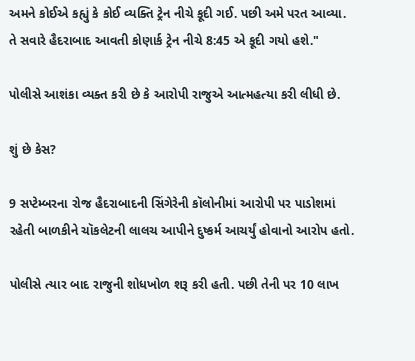અમને કોઈએ કહ્યું કે કોઈ વ્યક્તિ ટ્રેન નીચે કૂદી ગઈ. પછી અમે પરત આવ્યા. તે સવારે હૈદરાબાદ આવતી કોણાર્ક ટ્રેન નીચે 8:45 એ કૂદી ગયો હશે."

પોલીસે આશંકા વ્યક્ત કરી છે કે આરોપી રાજુએ આત્મહત્યા કરી લીધી છે.

શું છે કેસ?

9 સપ્ટેમ્બરના રોજ હૈદરાબાદની સિંગેરેની કૉલોનીમાં આરોપી પર પાડોશમાં રહેતી બાળકીને ચૉકલેટની લાલચ આપીને દુષ્કર્મ આચર્યું હોવાનો આરોપ હતો.

પોલીસે ત્યાર બાદ રાજુની શોધખોળ શરૂ કરી હતી. પછી તેની પર 10 લાખ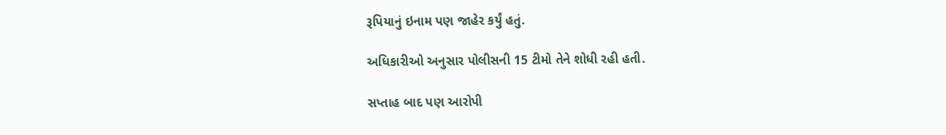રૂપિયાનું ઇનામ પણ જાહેર કર્યું હતું.

અધિકારીઓ અનુસાર પોલીસની 15 ટીમો તેને શોધી રહી હતી.

સપ્તાહ બાદ પણ આરોપી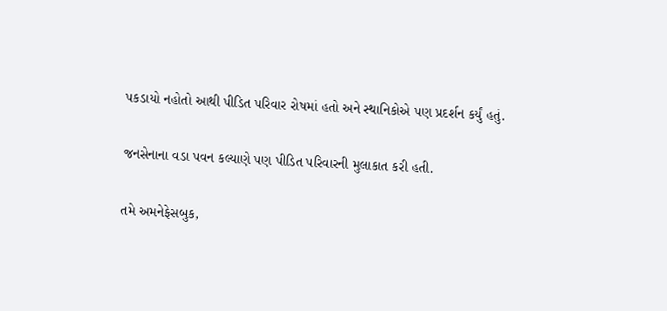પકડાયો નહોતો આથી પીડિત પરિવાર રોષમાં હતો અને સ્થાનિકોએ પણ પ્રદર્શન કર્યું હતું.

જનસેનાના વડા પવન કલ્યાણે પણ પીડિત પરિવારની મુલાકાત કરી હતી.

તમે અમનેફેસબુક,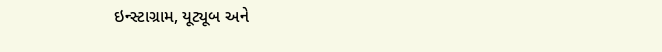ઇન્સ્ટાગ્રામ, યૂટ્યૂબ અને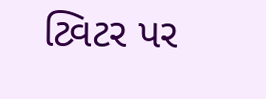ટ્વિટર પર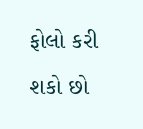ફોલો કરી શકો છો